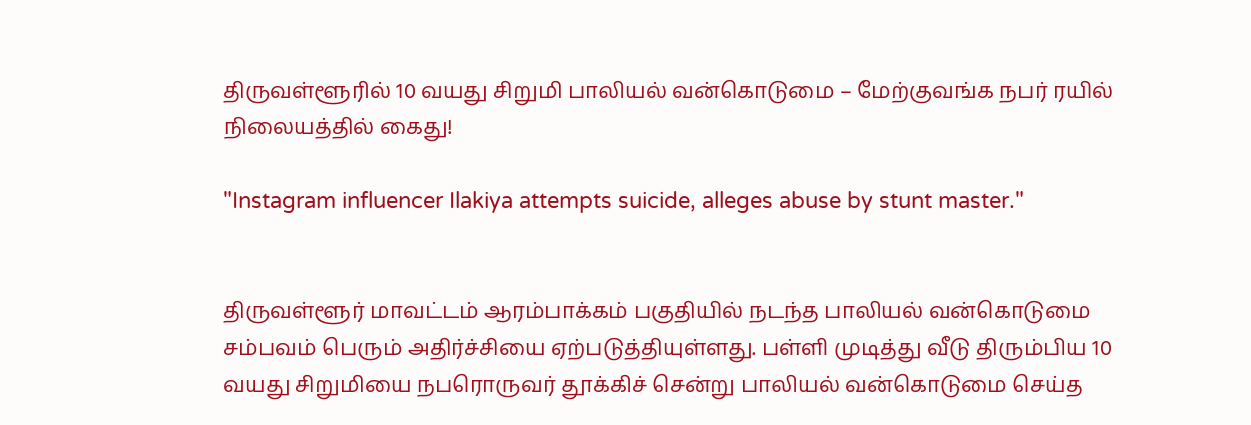திருவள்ளூரில் 10 வயது சிறுமி பாலியல் வன்கொடுமை – மேற்குவங்க நபர் ரயில் நிலையத்தில் கைது!

"Instagram influencer Ilakiya attempts suicide, alleges abuse by stunt master."


திருவள்ளூர் மாவட்டம் ஆரம்பாக்கம் பகுதியில் நடந்த பாலியல் வன்கொடுமை சம்பவம் பெரும் அதிர்ச்சியை ஏற்படுத்தியுள்ளது. பள்ளி முடித்து வீடு திரும்பிய 10 வயது சிறுமியை நபரொருவர் தூக்கிச் சென்று பாலியல் வன்கொடுமை செய்த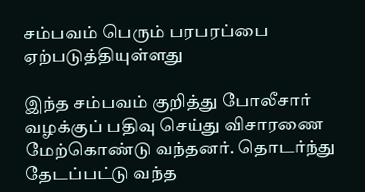சம்பவம் பெரும் பரபரப்பை ஏற்படுத்தியுள்ளது

இந்த சம்பவம் குறித்து போலீசார் வழக்குப் பதிவு செய்து விசாரணை மேற்கொண்டு வந்தனர். தொடர்ந்து தேடப்பட்டு வந்த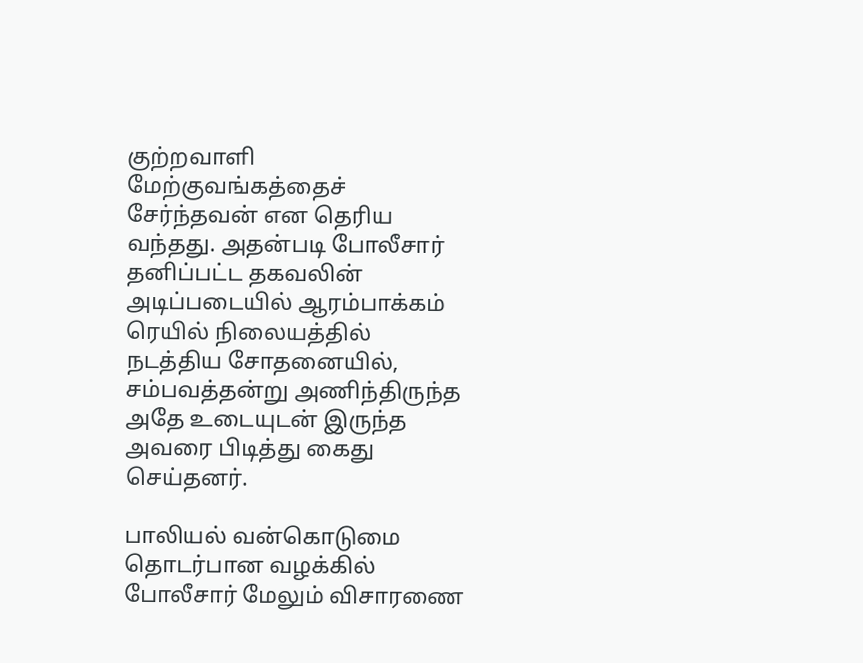குற்றவாளி மேற்குவங்கத்தைச் சேர்ந்தவன் என தெரிய வந்தது. அதன்படி போலீசார் தனிப்பட்ட தகவலின் அடிப்படையில் ஆரம்பாக்கம் ரெயில் நிலையத்தில் நடத்திய சோதனையில், சம்பவத்தன்று அணிந்திருந்த அதே உடையுடன் இருந்த அவரை பிடித்து கைது செய்தனர்.

பாலியல் வன்கொடுமை தொடர்பான வழக்கில் போலீசார் மேலும் விசாரணை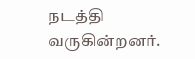நடத்தி வருகின்றனர்.